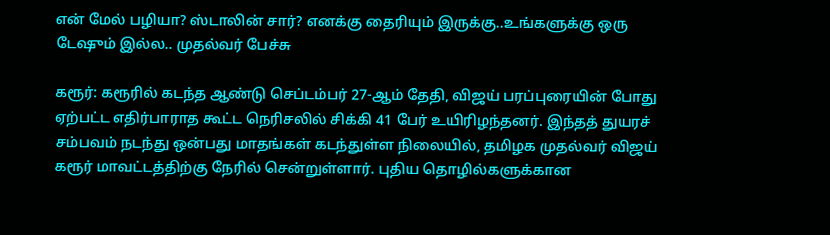என் மேல் பழியா? ஸ்டாலின் சார்? எனக்கு தைரியும் இருக்கு..உங்களுக்கு ஒரு டேஷும் இல்ல.. முதல்வர் பேச்சு

கரூர்: கரூரில் கடந்த ஆண்டு செப்டம்பர் 27-ஆம் தேதி, விஜய் பரப்புரையின் போது ஏற்பட்ட எதிர்பாராத கூட்ட நெரிசலில் சிக்கி 41 பேர் உயிரிழந்தனர். இந்தத் துயரச் சம்பவம் நடந்து ஒன்பது மாதங்கள் கடந்துள்ள நிலையில், தமிழக முதல்வர் விஜய் கரூர் மாவட்டத்திற்கு நேரில் சென்றுள்ளார். புதிய தொழில்களுக்கான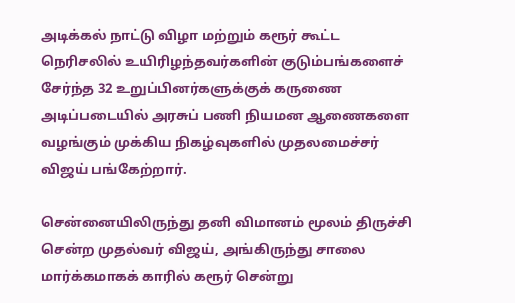அடிக்கல் நாட்டு விழா மற்றும் கரூர் கூட்ட நெரிசலில் உயிரிழந்தவர்களின் குடும்பங்களைச் சேர்ந்த 32 உறுப்பினர்களுக்குக் கருணை அடிப்படையில் அரசுப் பணி நியமன ஆணைகளை வழங்கும் முக்கிய நிகழ்வுகளில் முதலமைச்சர் விஜய் பங்கேற்றார்.

சென்னையிலிருந்து தனி விமானம் மூலம் திருச்சி சென்ற முதல்வர் விஜய், அங்கிருந்து சாலை மார்க்கமாகக் காரில் கரூர் சென்று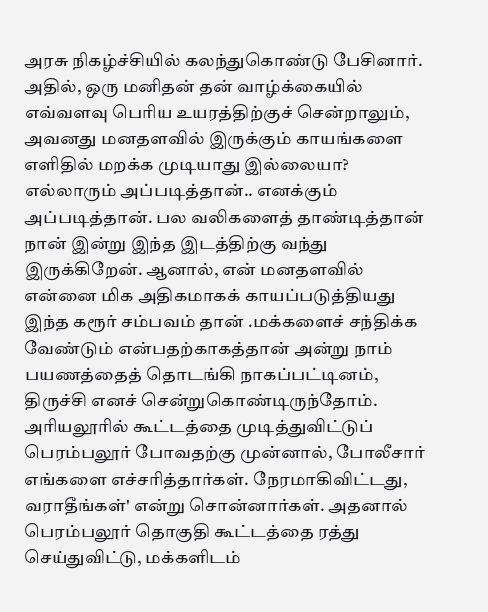அரசு நிகழ்ச்சியில் கலந்துகொண்டு பேசினார். அதில், ஒரு மனிதன் தன் வாழ்க்கையில் எவ்வளவு பெரிய உயரத்திற்குச் சென்றாலும், அவனது மனதளவில் இருக்கும் காயங்களை எளிதில் மறக்க முடியாது இல்லையா? எல்லாரும் அப்படித்தான்.. எனக்கும் அப்படித்தான். பல வலிகளைத் தாண்டித்தான் நான் இன்று இந்த இடத்திற்கு வந்து இருக்கிறேன். ஆனால், என் மனதளவில் என்னை மிக அதிகமாகக் காயப்படுத்தியது இந்த கரூர் சம்பவம் தான் .மக்களைச் சந்திக்க வேண்டும் என்பதற்காகத்தான் அன்று நாம் பயணத்தைத் தொடங்கி நாகப்பட்டினம், திருச்சி எனச் சென்றுகொண்டிருந்தோம். அரியலூரில் கூட்டத்தை முடித்துவிட்டுப் பெரம்பலூர் போவதற்கு முன்னால், போலீசார் எங்களை எச்சரித்தார்கள். நேரமாகிவிட்டது, வராதீங்கள்' என்று சொன்னார்கள். அதனால் பெரம்பலூர் தொகுதி கூட்டத்தை ரத்து செய்துவிட்டு, மக்களிடம்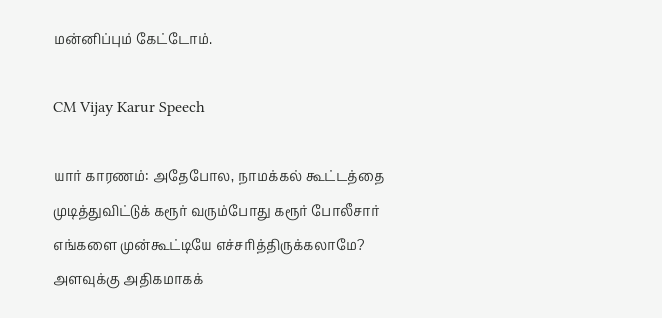மன்னிப்பும் கேட்டோம்.

CM Vijay Karur Speech

யார் காரணம்: அதேபோல, நாமக்கல் கூட்டத்தை முடித்துவிட்டுக் கரூர் வரும்போது கரூர் போலீசார் எங்களை முன்கூட்டியே எச்சரித்திருக்கலாமே? அளவுக்கு அதிகமாகக்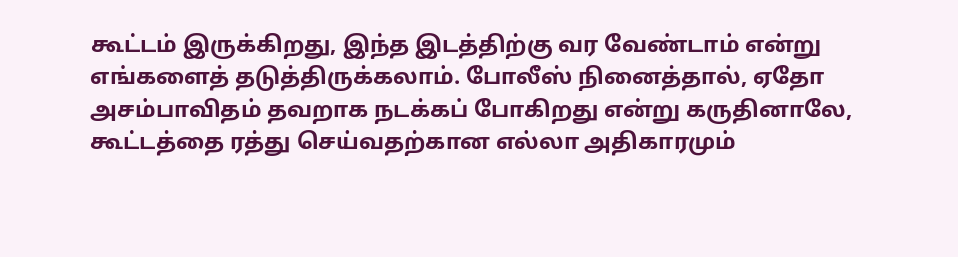கூட்டம் இருக்கிறது, இந்த இடத்திற்கு வர வேண்டாம் என்று எங்களைத் தடுத்திருக்கலாம். போலீஸ் நினைத்தால், ஏதோ அசம்பாவிதம் தவறாக நடக்கப் போகிறது என்று கருதினாலே, கூட்டத்தை ரத்து செய்வதற்கான எல்லா அதிகாரமும்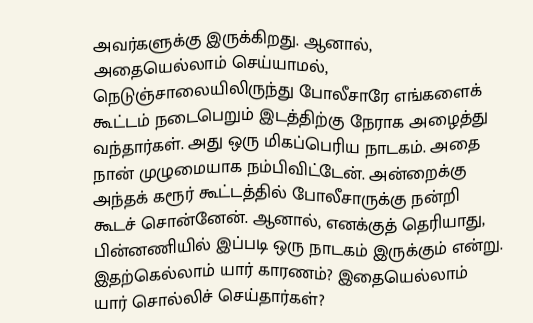அவர்களுக்கு இருக்கிறது. ஆனால், அதையெல்லாம் செய்யாமல், நெடுஞ்சாலையிலிருந்து போலீசாரே எங்களைக் கூட்டம் நடைபெறும் இடத்திற்கு நேராக அழைத்து வந்தார்கள். அது ஒரு மிகப்பெரிய நாடகம். அதை நான் முழுமையாக நம்பிவிட்டேன். அன்றைக்கு அந்தக் கரூர் கூட்டத்தில் போலீசாருக்கு நன்றி கூடச் சொன்னேன். ஆனால், எனக்குத் தெரியாது, பின்னணியில் இப்படி ஒரு நாடகம் இருக்கும் என்று. இதற்கெல்லாம் யார் காரணம்? இதையெல்லாம் யார் சொல்லிச் செய்தார்கள்?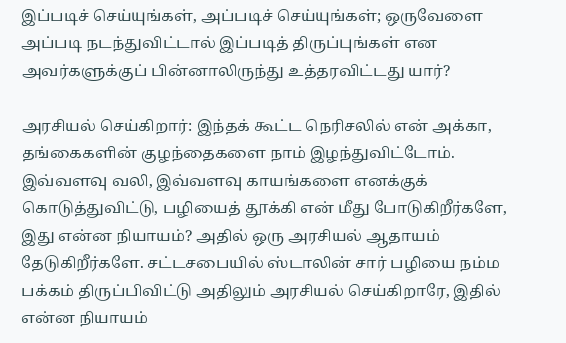இப்படிச் செய்யுங்கள், அப்படிச் செய்யுங்கள்; ஒருவேளை அப்படி நடந்துவிட்டால் இப்படித் திருப்புங்கள் என அவர்களுக்குப் பின்னாலிருந்து உத்தரவிட்டது யார்?

அரசியல் செய்கிறார்: இந்தக் கூட்ட நெரிசலில் என் அக்கா, தங்கைகளின் குழந்தைகளை நாம் இழந்துவிட்டோம். இவ்வளவு வலி, இவ்வளவு காயங்களை எனக்குக் கொடுத்துவிட்டு, பழியைத் தூக்கி என் மீது போடுகிறீர்களே, இது என்ன நியாயம்? அதில் ஒரு அரசியல் ஆதாயம் தேடுகிறீர்களே. சட்டசபையில் ஸ்டாலின் சார் பழியை நம்ம பக்கம் திருப்பிவிட்டு அதிலும் அரசியல் செய்கிறாரே, இதில் என்ன நியாயம்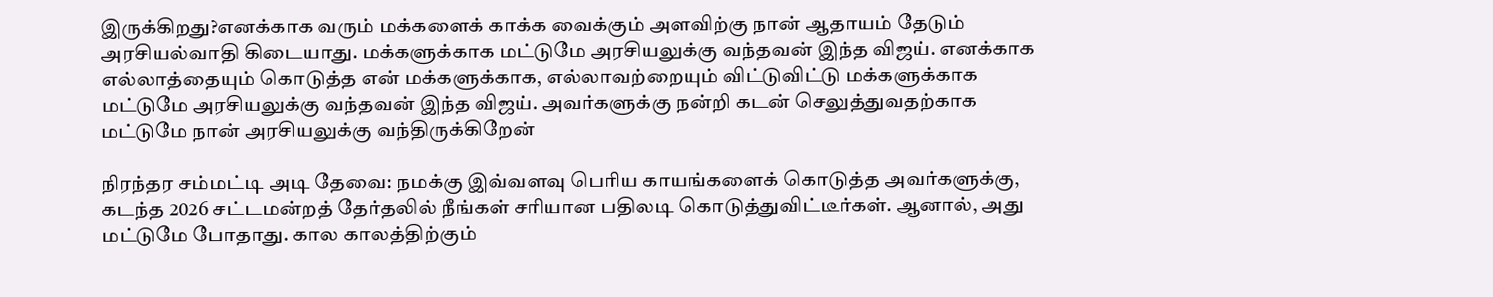இருக்கிறது?எனக்காக வரும் மக்களைக் காக்க வைக்கும் அளவிற்கு நான் ஆதாயம் தேடும் அரசியல்வாதி கிடையாது. மக்களுக்காக மட்டுமே அரசியலுக்கு வந்தவன் இந்த விஜய். எனக்காக எல்லாத்தையும் கொடுத்த என் மக்களுக்காக, எல்லாவற்றையும் விட்டுவிட்டு மக்களுக்காக மட்டுமே அரசியலுக்கு வந்தவன் இந்த விஜய். அவர்களுக்கு நன்றி கடன் செலுத்துவதற்காக மட்டுமே நான் அரசியலுக்கு வந்திருக்கிறேன்

நிரந்தர சம்மட்டி அடி தேவை: நமக்கு இவ்வளவு பெரிய காயங்களைக் கொடுத்த அவர்களுக்கு, கடந்த 2026 சட்டமன்றத் தேர்தலில் நீங்கள் சரியான பதிலடி கொடுத்துவிட்டீர்கள். ஆனால், அது மட்டுமே போதாது. கால காலத்திற்கும்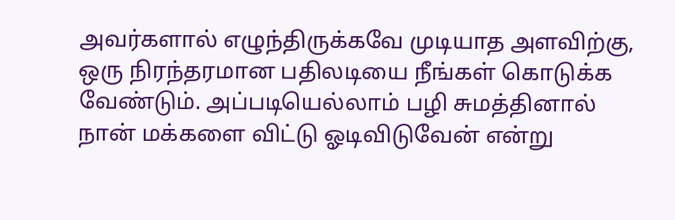அவர்களால் எழுந்திருக்கவே முடியாத அளவிற்கு, ஒரு நிரந்தரமான பதிலடியை நீங்கள் கொடுக்க வேண்டும். அப்படியெல்லாம் பழி சுமத்தினால் நான் மக்களை விட்டு ஓடிவிடுவேன் என்று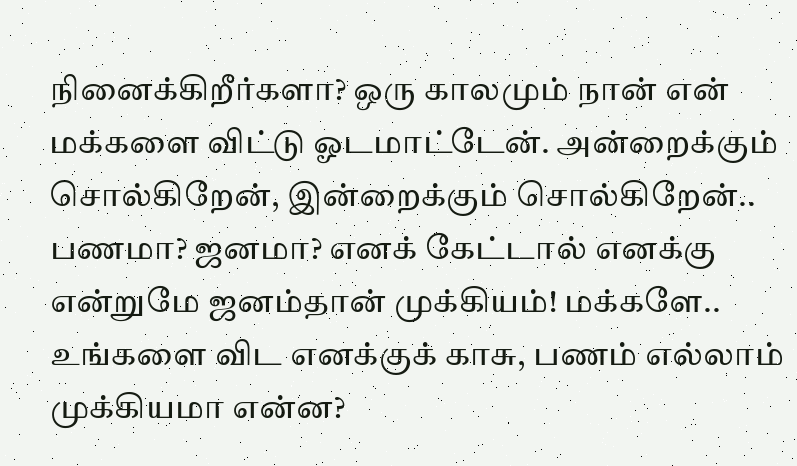நினைக்கிறீர்களா? ஒரு காலமும் நான் என் மக்களை விட்டு ஓடமாட்டேன். அன்றைக்கும் சொல்கிறேன், இன்றைக்கும் சொல்கிறேன்.. பணமா? ஜனமா? எனக் கேட்டால் எனக்கு என்றுமே ஜனம்தான் முக்கியம்! மக்களே.. உங்களை விட எனக்குக் காசு, பணம் எல்லாம் முக்கியமா என்ன?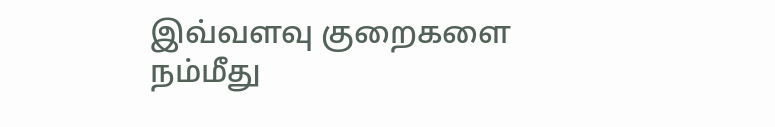இவ்வளவு குறைகளை நம்மீது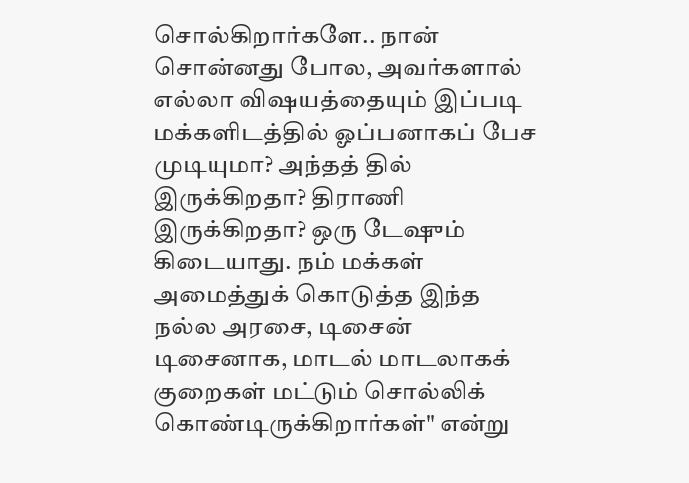சொல்கிறார்களே.. நான் சொன்னது போல, அவர்களால் எல்லா விஷயத்தையும் இப்படி மக்களிடத்தில் ஓப்பனாகப் பேச முடியுமா? அந்தத் தில் இருக்கிறதா? திராணி இருக்கிறதா? ஒரு டேஷும் கிடையாது. நம் மக்கள் அமைத்துக் கொடுத்த இந்த நல்ல அரசை, டிசைன் டிசைனாக, மாடல் மாடலாகக் குறைகள் மட்டும் சொல்லிக் கொண்டிருக்கிறார்கள்" என்று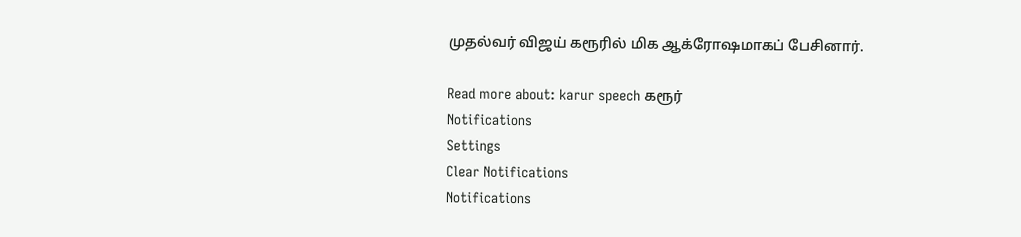முதல்வர் விஜய் கரூரில் மிக ஆக்ரோஷமாகப் பேசினார்.

Read more about: karur speech கரூர்
Notifications
Settings
Clear Notifications
Notifications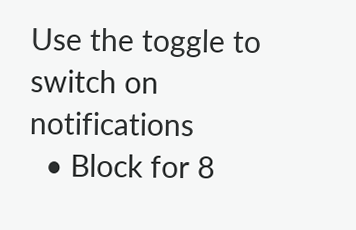Use the toggle to switch on notifications
  • Block for 8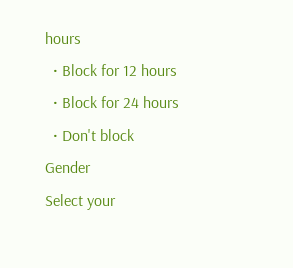hours
  • Block for 12 hours
  • Block for 24 hours
  • Don't block
Gender
Select your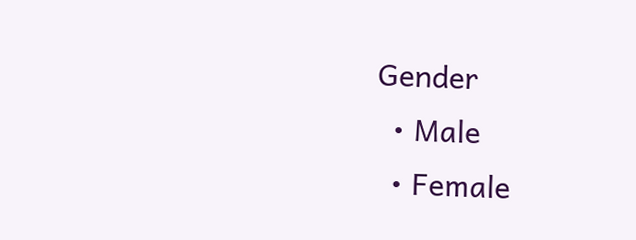Gender
  • Male
  • Female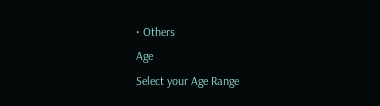• Others
Age
Select your Age Range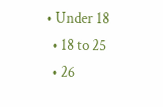• Under 18
  • 18 to 25
  • 26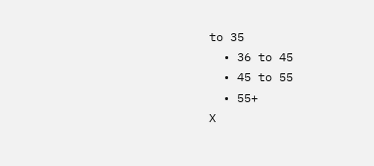to 35
  • 36 to 45
  • 45 to 55
  • 55+
X